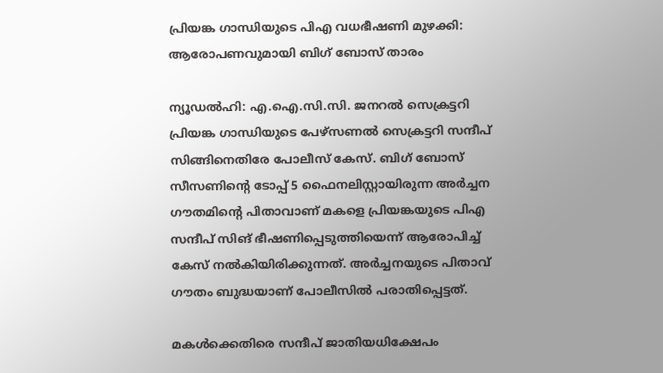പ്രിയങ്ക ഗാന്ധിയുടെ പിഎ വധഭീഷണി മുഴക്കി: ആരോപണവുമായി ബിഗ് ബോസ് താരം

ന്യൂഡല്‍ഹി: എ.ഐ.സി.സി. ജനറല്‍ സെക്രട്ടറി പ്രിയങ്ക ഗാന്ധിയുടെ പേഴ്‌സണല്‍ സെക്രട്ടറി സന്ദീപ് സിങ്ങിനെതിരേ പോലീസ് കേസ്. ബിഗ് ബോസ് സീസണിന്റെ ടോപ്പ് 5 ഫൈനലിസ്റ്റായിരുന്ന അർച്ചന ഗൗതമിന്റെ പിതാവാണ് മകളെ പ്രിയങ്കയുടെ പിഎ സന്ദീപ് സിങ് ഭീഷണിപ്പെടുത്തിയെന്ന് ആരോപിച്ച് കേസ് നൽകിയിരിക്കുന്നത്. അര്‍ച്ചനയുടെ പിതാവ്‌ ഗൗതം ബുദ്ധയാണ് പോലീസില്‍ പരാതിപ്പെട്ടത്.

മകള്‍ക്കെതിരെ സന്ദീപ് ജാതിയധിക്ഷേപം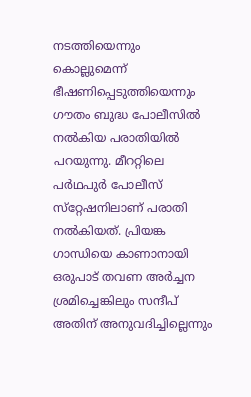നടത്തിയെന്നും കൊല്ലുമെന്ന് ഭീഷണിപ്പെടുത്തിയെന്നും ഗൗതം ബുദ്ധ പോലീസില്‍ നല്‍കിയ പരാതിയില്‍ പറയുന്നു. മീററ്റിലെ പര്‍ഥപുര്‍ പോലീസ് സ്‌റ്റേഷനിലാണ് പരാതി നല്‍കിയത്. പ്രിയങ്ക ഗാന്ധിയെ കാണാനായി ഒരുപാട് തവണ അര്‍ച്ചന ശ്രമിച്ചെങ്കിലും സന്ദീപ് അതിന് അനുവദിച്ചില്ലെന്നും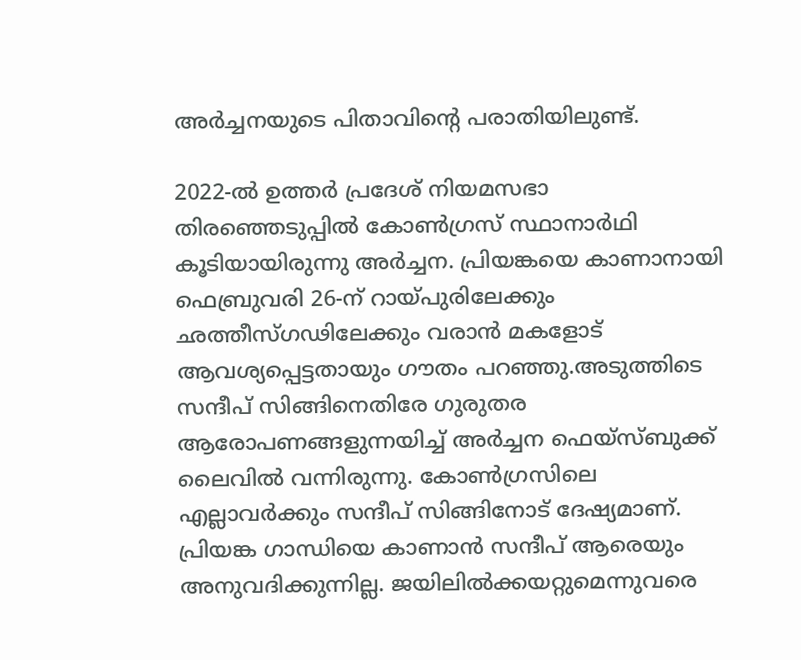അര്‍ച്ചനയുടെ പിതാവിന്റെ പരാതിയിലുണ്ട്.

2022-ല്‍ ഉത്തര്‍ പ്രദേശ് നിയമസഭാ തിരഞ്ഞെടുപ്പില്‍ കോണ്‍ഗ്രസ് സ്ഥാനാര്‍ഥി കൂടിയായിരുന്നു അര്‍ച്ചന. പ്രിയങ്കയെ കാണാനായി ഫെബ്രുവരി 26-ന് റായ്പുരിലേക്കും ഛത്തീസ്ഗഢിലേക്കും വരാന്‍ മകളോട് ആവശ്യപ്പെട്ടതായും ഗൗതം പറഞ്ഞു.അടുത്തിടെ സന്ദീപ് സിങ്ങിനെതിരേ ഗുരുതര ആരോപണങ്ങളുന്നയിച്ച് അര്‍ച്ചന ഫെയ്‌സ്ബുക്ക് ലൈവില്‍ വന്നിരുന്നു. കോണ്‍ഗ്രസിലെ എല്ലാവര്‍ക്കും സന്ദീപ് സിങ്ങിനോട് ദേഷ്യമാണ്. പ്രിയങ്ക ഗാന്ധിയെ കാണാന്‍ സന്ദീപ് ആരെയും അനുവദിക്കുന്നില്ല. ജയിലില്‍ക്കയറ്റുമെന്നുവരെ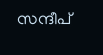സന്ദീപ്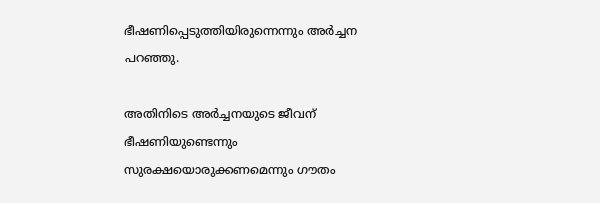ഭീഷണിപ്പെടുത്തിയിരുന്നെന്നും അര്‍ച്ചന പറഞ്ഞു.

അതിനിടെ അര്‍ച്ചനയുടെ ജീവന് ഭീഷണിയുണ്ടെന്നും സുരക്ഷയൊരുക്കണമെന്നും ഗൗതം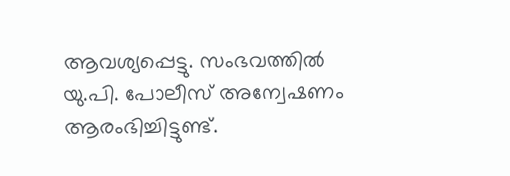ആവശ്യപ്പെട്ടു. സംഭവത്തില്‍ യു.പി. പോലീസ് അന്വേഷണം ആരംഭിച്ചിട്ടുണ്ട്.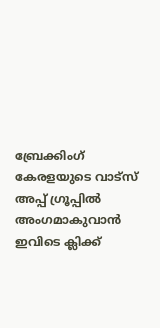ബ്രേക്കിംഗ് കേരളയുടെ വാട്സ് അപ്പ് ഗ്രൂപ്പിൽ അംഗമാകുവാൻ ഇവിടെ ക്ലിക്ക്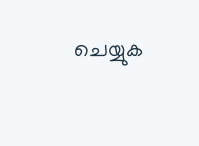ചെയ്യുക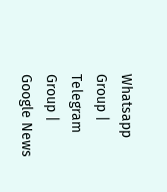Whatsapp Group | Telegram Group | Google News